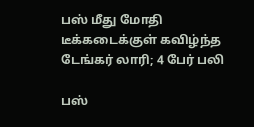பஸ் மீது மோதி டீக்கடைக்குள் கவிழ்ந்த டேங்கர் லாரி; 4 பேர் பலி

பஸ்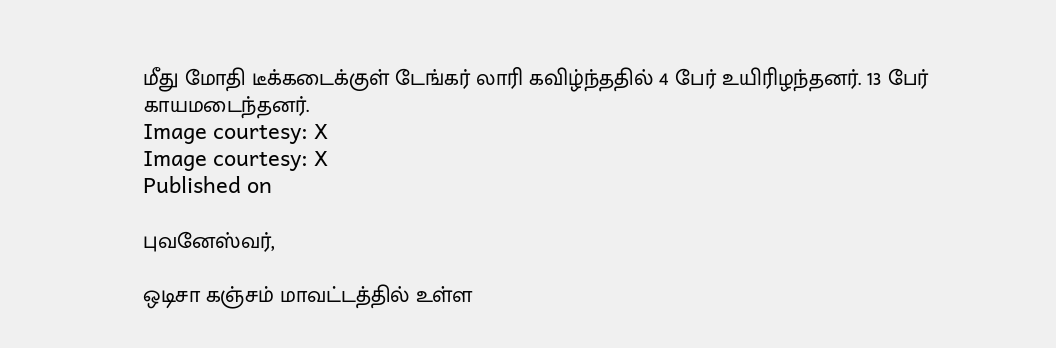மீது மோதி டீக்கடைக்குள் டேங்கர் லாரி கவிழ்ந்ததில் 4 பேர் உயிரிழந்தனர். 13 பேர் காயமடைந்தனர்.
Image courtesy: X
Image courtesy: X
Published on

புவனேஸ்வர்,

ஒடிசா கஞ்சம் மாவட்டத்தில் உள்ள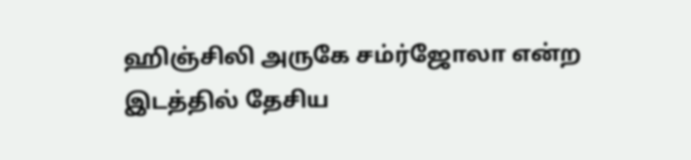ஹிஞ்சிலி அருகே சம்ர்ஜோலா என்ற இடத்தில் தேசிய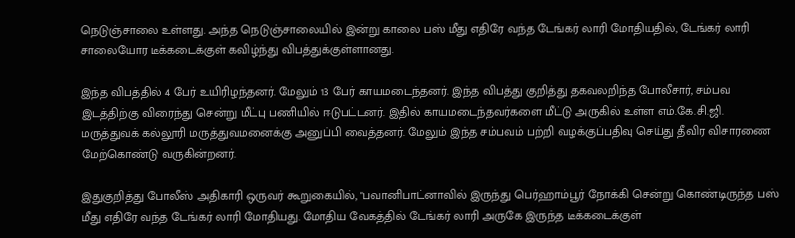நெடுஞ்சாலை உள்ளது. அந்த நெடுஞ்சாலையில் இன்று காலை பஸ் மீது எதிரே வந்த டேங்கர் லாரி மோதியதில், டேங்கர் லாரி சாலையோர டீக்கடைக்குள் கவிழ்ந்து விபத்துக்குள்ளானது.

இந்த விபத்தில் 4 பேர் உயிரிழந்தனர். மேலும் 13 பேர் காயமடைந்தனர். இந்த விபத்து குறித்து தகவலறிந்த போலீசார், சம்பவ இடத்திற்கு விரைந்து சென்று மீட்பு பணியில் ஈடுபட்டனர். இதில் காயமடைந்தவர்களை மீட்டு அருகில் உள்ள எம்.கே.சி.ஜி. மருத்துவக் கல்லூரி மருத்துவமனைக்கு அனுப்பி வைத்தனர். மேலும் இந்த சம்பவம் பற்றி வழக்குப்பதிவு செய்து தீவிர விசாரணை மேற்கொண்டு வருகின்றனர்.

இதுகுறித்து போலீஸ் அதிகாரி ஒருவர் கூறுகையில், "பவானிபாட்னாவில் இருந்து பெர்ஹாம்பூர் நோக்கி சென்று கொண்டிருந்த பஸ் மீது எதிரே வந்த டேங்கர் லாரி மோதியது. மோதிய வேகத்தில் டேங்கர் லாரி அருகே இருந்த டீக்கடைக்குள்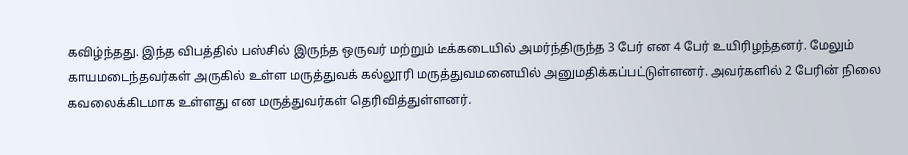கவிழ்ந்தது. இந்த விபத்தில் பஸ்சில் இருந்த ஒருவர் மற்றும் டீக்கடையில் அமர்ந்திருந்த 3 பேர் என 4 பேர் உயிரிழந்தனர். மேலும் காயமடைந்தவர்கள் அருகில் உள்ள மருத்துவக் கல்லூரி மருத்துவமனையில் அனுமதிக்கப்பட்டுள்ளனர். அவர்களில் 2 பேரின் நிலை கவலைக்கிடமாக உள்ளது என மருத்துவர்கள் தெரிவித்துள்ளனர்.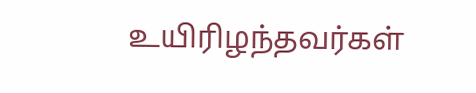உயிரிழந்தவர்கள்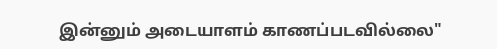இன்னும் அடையாளம் காணப்படவில்லை"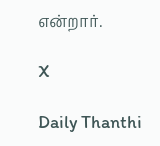என்றார்.

X

Daily Thanthi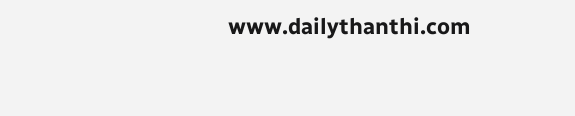www.dailythanthi.com